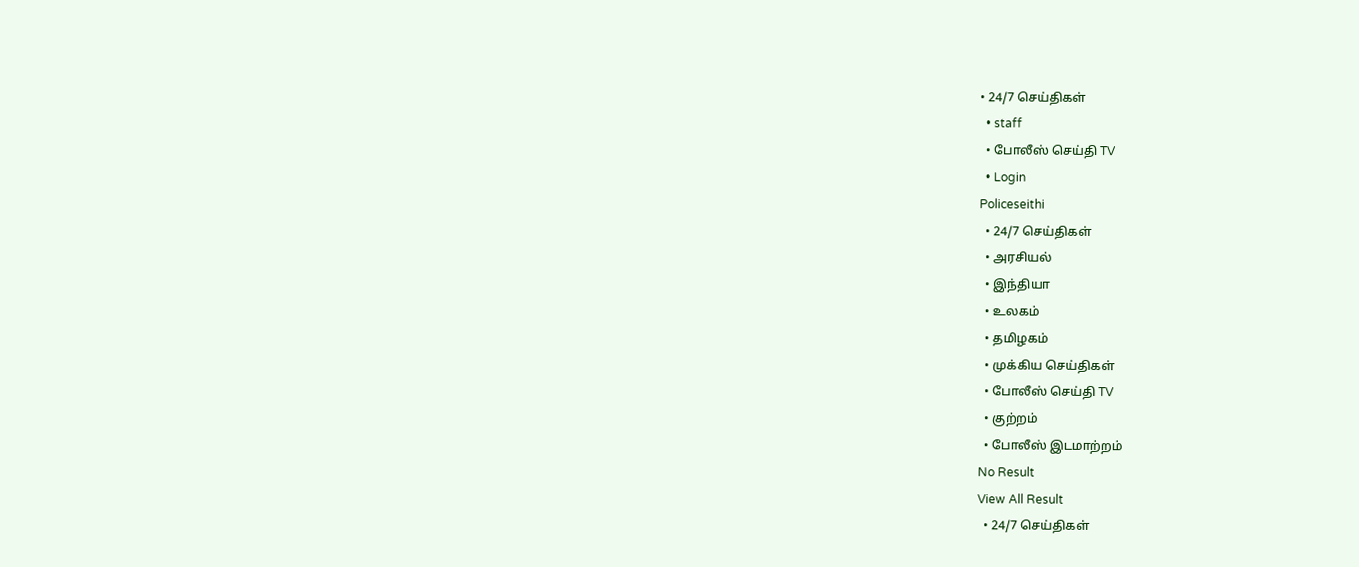• 24/7 செய்திகள்
  • staff
  • போலீஸ் செய்தி TV
  • Login
Policeseithi
  • 24/7 செய்திகள்
  • அரசியல்
  • இந்தியா
  • உலகம்
  • தமிழகம்
  • முக்கிய செய்திகள்
  • போலீஸ் செய்தி TV
  • குற்றம்
  • போலீஸ் இடமாற்றம்
No Result
View All Result
  • 24/7 செய்திகள்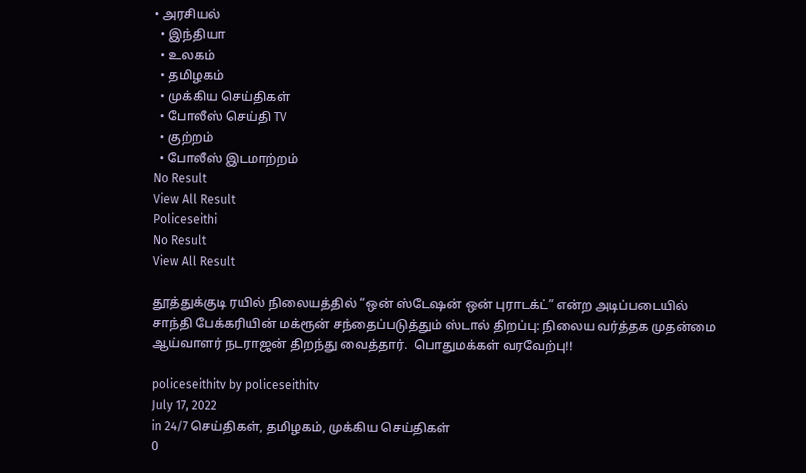• அரசியல்
  • இந்தியா
  • உலகம்
  • தமிழகம்
  • முக்கிய செய்திகள்
  • போலீஸ் செய்தி TV
  • குற்றம்
  • போலீஸ் இடமாற்றம்
No Result
View All Result
Policeseithi
No Result
View All Result

தூத்துக்குடி ரயில் நிலையத்தில் “ஒன் ஸ்டேஷன் ஒன் புராடக்ட்” என்ற அடிப்படையில்  சாந்தி பேக்கரியின் மக்ரூன் சந்தைப்படுத்தும் ஸ்டால் திறப்பு: நிலைய வர்த்தக முதன்மை ஆய்வாளர் நடராஜன் திறந்து வைத்தார்.  பொதுமக்கள் வரவேற்பு!!

policeseithitv by policeseithitv
July 17, 2022
in 24/7 செய்திகள், தமிழகம், முக்கிய செய்திகள்
0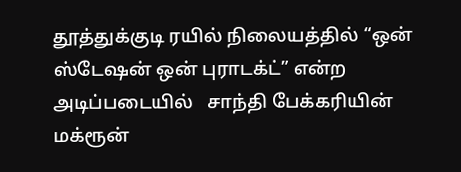தூத்துக்குடி ரயில் நிலையத்தில் “ஒன் ஸ்டேஷன் ஒன் புராடக்ட்” என்ற அடிப்படையில்   சாந்தி பேக்கரியின்  மக்ரூன்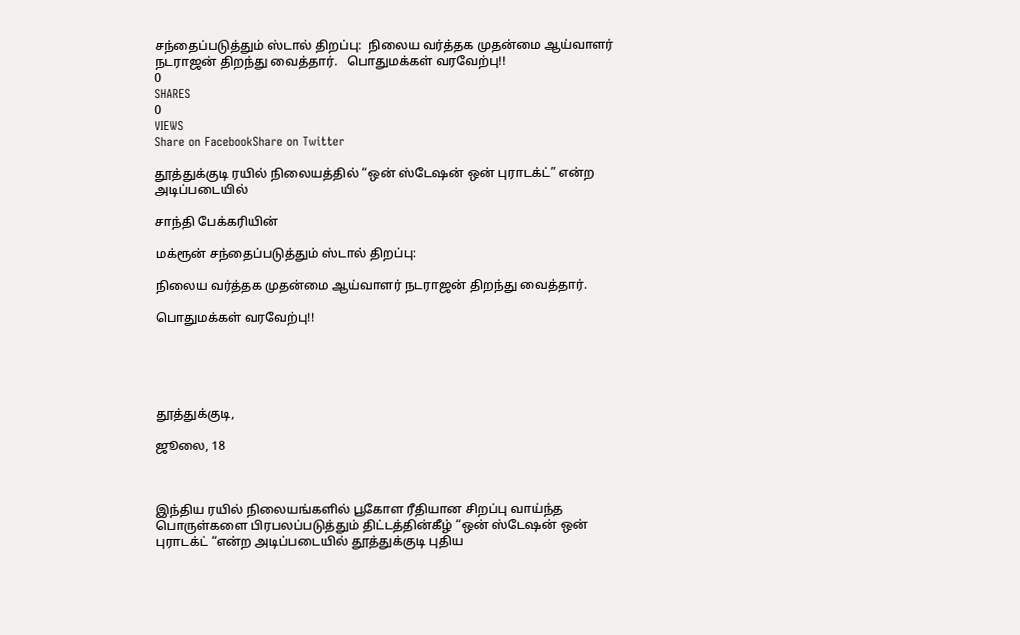சந்தைப்படுத்தும் ஸ்டால் திறப்பு:  நிலைய வர்த்தக முதன்மை ஆய்வாளர் நடராஜன் திறந்து வைத்தார்.   பொதுமக்கள் வரவேற்பு!!
0
SHARES
0
VIEWS
Share on FacebookShare on Twitter

தூத்துக்குடி ரயில் நிலையத்தில் “ஒன் ஸ்டேஷன் ஒன் புராடக்ட்” என்ற அடிப்படையில்

சாந்தி பேக்கரியின்

மக்ரூன் சந்தைப்படுத்தும் ஸ்டால் திறப்பு:

நிலைய வர்த்தக முதன்மை ஆய்வாளர் நடராஜன் திறந்து வைத்தார்.

பொதுமக்கள் வரவேற்பு!!





தூத்துக்குடி,

ஜூலை, 18



இந்திய ரயில் நிலையங்களில் பூகோள ரீதியான சிறப்பு வாய்ந்த பொருள்களை பிரபலப்படுத்தும் திட்டத்தின்கீழ் “ஒன் ஸ்டேஷன் ஒன் புராடக்ட் “என்ற அடிப்படையில் தூத்துக்குடி புதிய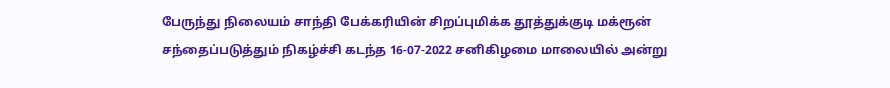பேருந்து நிலையம் சாந்தி பேக்கரியின் சிறப்புமிக்க தூத்துக்குடி மக்ரூன் சந்தைப்படுத்தும் நிகழ்ச்சி கடந்த 16-07-2022 சனிகிழமை மாலையில் அன்று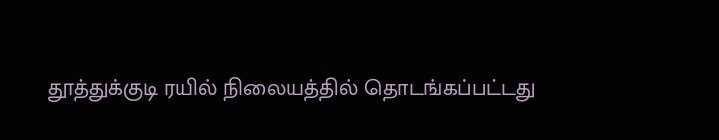தூத்துக்குடி ரயில் நிலையத்தில் தொடங்கப்பட்டது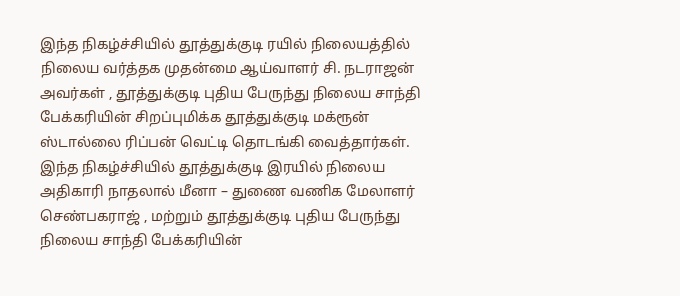இந்த நிகழ்ச்சியில் தூத்துக்குடி ரயில் நிலையத்தில் நிலைய வர்த்தக முதன்மை ஆய்வாளர் சி. நடராஜன் அவர்கள் , தூத்துக்குடி புதிய பேருந்து நிலைய சாந்தி பேக்கரியின் சிறப்புமிக்க தூத்துக்குடி மக்ரூன் ஸ்டால்லை ரிப்பன் வெட்டி தொடங்கி வைத்தார்கள். இந்த நிகழ்ச்சியில் தூத்துக்குடி இரயில் நிலைய அதிகாரி நாதலால் மீனா – துணை வணிக மேலாளர் செண்பகராஜ் , மற்றும் தூத்துக்குடி புதிய பேருந்து நிலைய சாந்தி பேக்கரியின்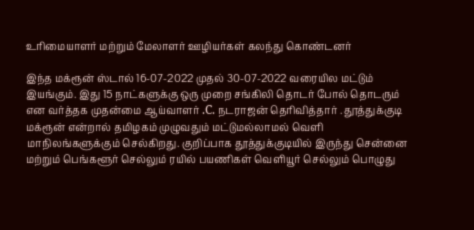உரிமையாளர் மற்றும் மேலாளர் ஊழியர்கள் கலந்து கொண்டனர்

இந்த மக்ரூன் ஸ்டால் 16-07-2022 முதல் 30-07-2022 வரையில மட்டும் இயங்கும். இது 15 நாட்களுக்கு ஒரு முறை சங்கிலி தொடர் போல் தொடரும் என வர்த்தக முதன்மை ஆய்வாளர் .C. நடராஜன் தெரிவித்தார் . தூத்துக்குடி மக்ரூன் என்றால் தமிழகம் முழுவதும் மட்டுமல்லாமல் வெளி மாநிலங்களுக்கும் செல்கிறது. குறிப்பாக தூத்துக்குடியில் இருந்து சென்னை மற்றும் பெங்களூர் செல்லும் ரயில் பயணிகள் வெளியூர் செல்லும் பொழுது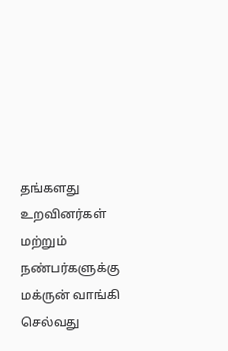தங்களது உறவினர்கள் மற்றும் நண்பர்களுக்கு மக்ருன் வாங்கி செல்வது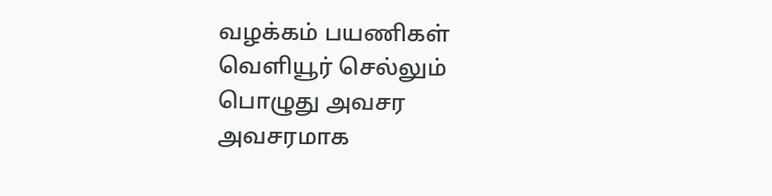வழக்கம் பயணிகள் வெளியூர் செல்லும் பொழுது அவசர அவசரமாக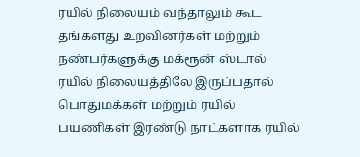ரயில் நிலையம் வந்தாலும் கூட தங்களது உறவினர்கள் மற்றும் நண்பர்களுக்கு மக்ரூன் ஸ்டால் ரயில் நிலையத்திலே இருப்பதால் பொதுமக்கள் மற்றும் ரயில் பயணிகள் இரண்டு நாட்களாக ரயில்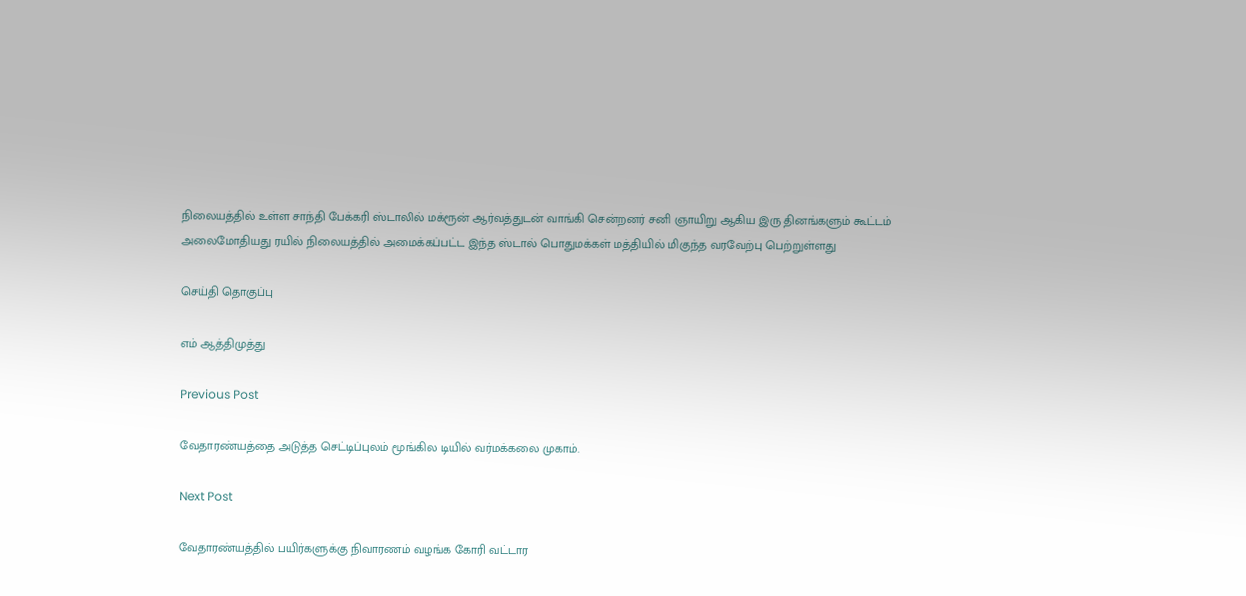நிலையத்தில் உள்ள சாந்தி பேக்கரி ஸ்டாலில் மக்ரூன் ஆர்வத்துடன் வாங்கி சென்றனர் சனி ஞாயிறு ஆகிய இரு தினங்களும் கூட்டம் அலைமோதியது ரயில் நிலையத்தில் அமைக்கப்பட்ட இந்த ஸ்டால் பொதுமக்கள் மத்தியில் மிகுந்த வரவேற்பு பெற்றுள்ளது

செய்தி தொகுப்பு

எம் ஆத்திமுத்து

Previous Post

வேதாரண்யத்தை அடுத்த செட்டிப்புலம் மூங்கில டியில் வர்மக்கலை முகாம்.

Next Post

வேதாரண்யத்தில் பயிர்களுக்கு நிவாரணம் வழங்க கோரி வட்டார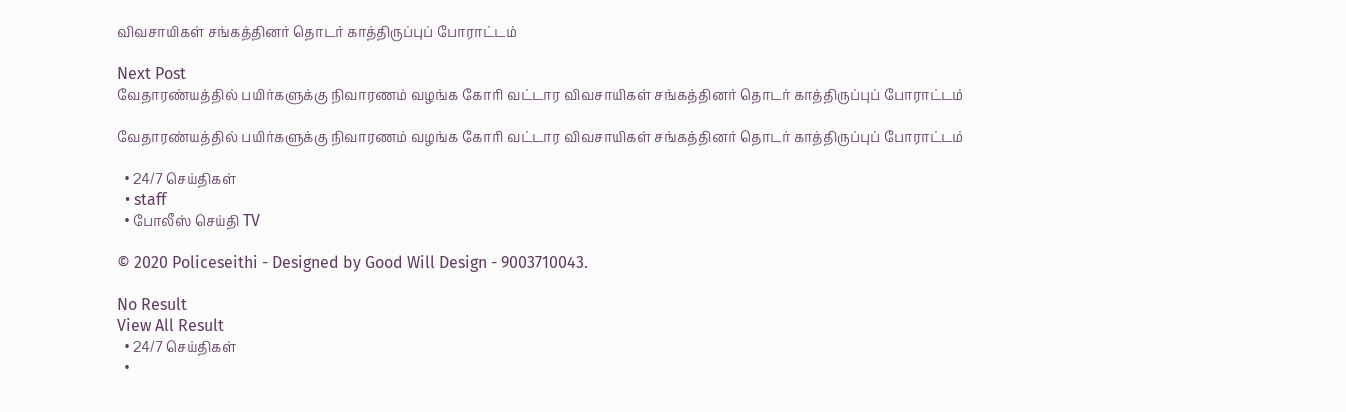விவசாயிகள் சங்கத்தினர் தொடர் காத்திருப்புப் போராட்டம்

Next Post
வேதாரண்யத்தில் பயிர்களுக்கு நிவாரணம் வழங்க கோரி வட்டார விவசாயிகள் சங்கத்தினர் தொடர் காத்திருப்புப் போராட்டம்

வேதாரண்யத்தில் பயிர்களுக்கு நிவாரணம் வழங்க கோரி வட்டார விவசாயிகள் சங்கத்தினர் தொடர் காத்திருப்புப் போராட்டம்

  • 24/7 செய்திகள்
  • staff
  • போலீஸ் செய்தி TV

© 2020 Policeseithi - Designed by Good Will Design - 9003710043.

No Result
View All Result
  • 24/7 செய்திகள்
  •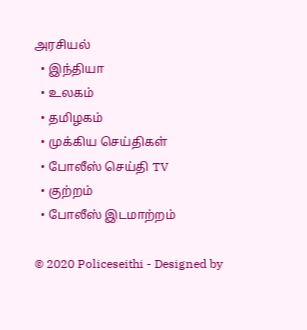அரசியல்
  • இந்தியா
  • உலகம்
  • தமிழகம்
  • முக்கிய செய்திகள்
  • போலீஸ் செய்தி TV
  • குற்றம்
  • போலீஸ் இடமாற்றம்

© 2020 Policeseithi - Designed by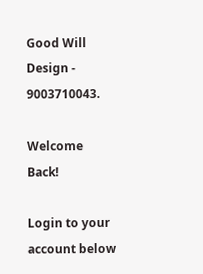Good Will Design - 9003710043.

Welcome Back!

Login to your account below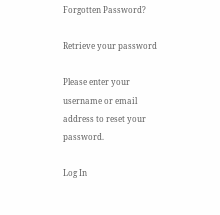Forgotten Password?

Retrieve your password

Please enter your username or email address to reset your password.

Log In